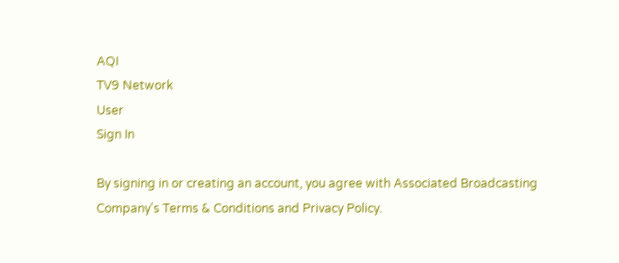AQI
TV9 Network
User
Sign In

By signing in or creating an account, you agree with Associated Broadcasting Company's Terms & Conditions and Privacy Policy.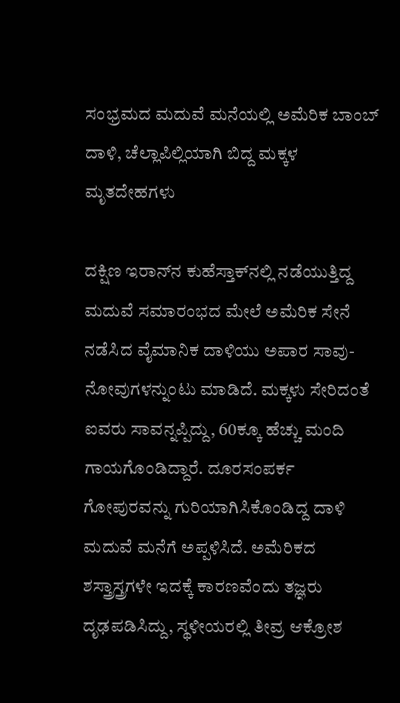ಸಂಭ್ರಮದ ಮದುವೆ ಮನೆಯಲ್ಲಿ ಅಮೆರಿಕ ಬಾಂಬ್ ದಾಳಿ, ಚೆಲ್ಲಾಪಿಲ್ಲಿಯಾಗಿ ಬಿದ್ದ ಮಕ್ಕಳ ಮೃತದೇಹಗಳು

ದಕ್ಷಿಣ ಇರಾನ್‌ನ ಕುಹೆಸ್ತಾಕ್‌ನಲ್ಲಿ ನಡೆಯುತ್ತಿದ್ದ ಮದುವೆ ಸಮಾರಂಭದ ಮೇಲೆ ಅಮೆರಿಕ ಸೇನೆ ನಡೆಸಿದ ವೈಮಾನಿಕ ದಾಳಿಯು ಅಪಾರ ಸಾವು-ನೋವುಗಳನ್ನುಂಟು ಮಾಡಿದೆ. ಮಕ್ಕಳು ಸೇರಿದಂತೆ ಐವರು ಸಾವನ್ನಪ್ಪಿದ್ದು, 60ಕ್ಕೂ ಹೆಚ್ಚು ಮಂದಿ ಗಾಯಗೊಂಡಿದ್ದಾರೆ. ದೂರಸಂಪರ್ಕ ಗೋಪುರವನ್ನು ಗುರಿಯಾಗಿಸಿಕೊಂಡಿದ್ದ ದಾಳಿ ಮದುವೆ ಮನೆಗೆ ಅಪ್ಪಳಿಸಿದೆ. ಅಮೆರಿಕದ ಶಸ್ತ್ರಾಸ್ತ್ರಗಳೇ ಇದಕ್ಕೆ ಕಾರಣವೆಂದು ತಜ್ಞರು ದೃಢಪಡಿಸಿದ್ದು, ಸ್ಥಳೀಯರಲ್ಲಿ ತೀವ್ರ ಆಕ್ರೋಶ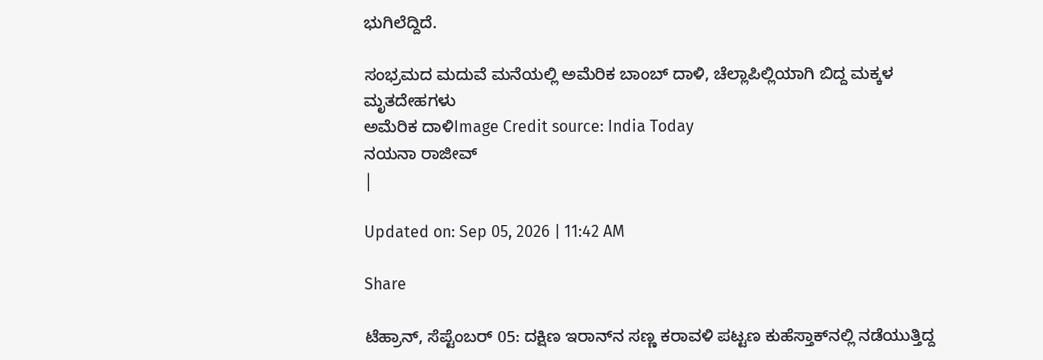ಭುಗಿಲೆದ್ದಿದೆ.

ಸಂಭ್ರಮದ ಮದುವೆ ಮನೆಯಲ್ಲಿ ಅಮೆರಿಕ ಬಾಂಬ್ ದಾಳಿ, ಚೆಲ್ಲಾಪಿಲ್ಲಿಯಾಗಿ ಬಿದ್ದ ಮಕ್ಕಳ ಮೃತದೇಹಗಳು
ಅಮೆರಿಕ ದಾಳಿImage Credit source: India Today
ನಯನಾ ರಾಜೀವ್
|

Updated on: Sep 05, 2026 | 11:42 AM

Share

ಟೆಹ್ರಾನ್, ಸೆಪ್ಟೆಂಬರ್ 05: ದಕ್ಷಿಣ ಇರಾನ್‌ನ ಸಣ್ಣ ಕರಾವಳಿ ಪಟ್ಟಣ ಕುಹೆಸ್ತಾಕ್‌ನಲ್ಲಿ ನಡೆಯುತ್ತಿದ್ದ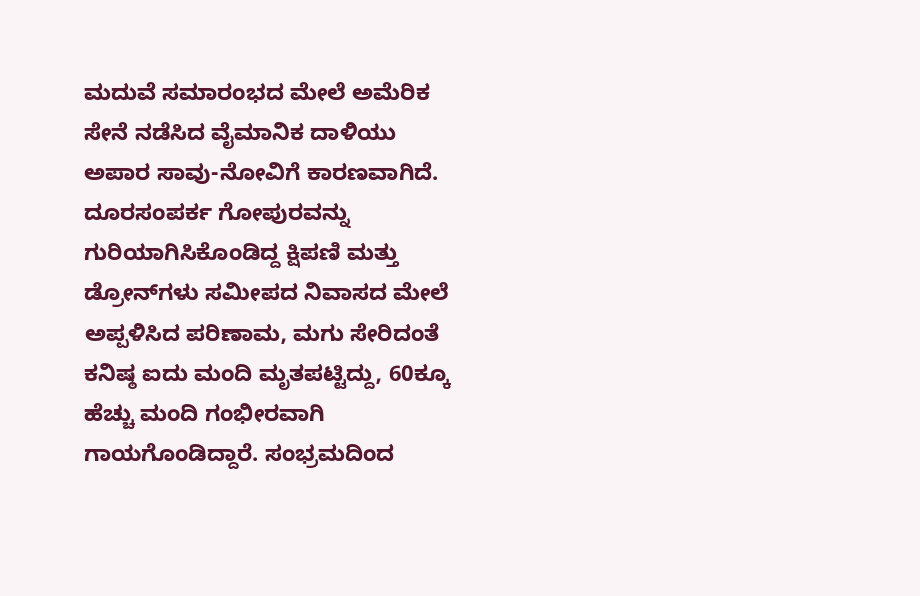ಮದುವೆ ಸಮಾರಂಭದ ಮೇಲೆ ಅಮೆರಿಕ ಸೇನೆ ನಡೆಸಿದ ವೈಮಾನಿಕ ದಾಳಿಯು ಅಪಾರ ಸಾವು-ನೋವಿಗೆ ಕಾರಣವಾಗಿದೆ. ದೂರಸಂಪರ್ಕ ಗೋಪುರವನ್ನು ಗುರಿಯಾಗಿಸಿಕೊಂಡಿದ್ದ ಕ್ಷಿಪಣಿ ಮತ್ತು ಡ್ರೋನ್‌ಗಳು ಸಮೀಪದ ನಿವಾಸದ ಮೇಲೆ ಅಪ್ಪಳಿಸಿದ ಪರಿಣಾಮ, ಮಗು ಸೇರಿದಂತೆ ಕನಿಷ್ಠ ಐದು ಮಂದಿ ಮೃತಪಟ್ಟಿದ್ದು, 60ಕ್ಕೂ ಹೆಚ್ಚು ಮಂದಿ ಗಂಭೀರವಾಗಿ ಗಾಯಗೊಂಡಿದ್ದಾರೆ. ಸಂಭ್ರಮದಿಂದ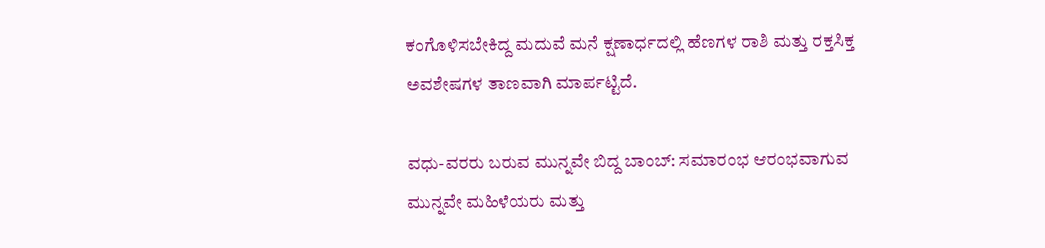ಕಂಗೊಳಿಸಬೇಕಿದ್ದ ಮದುವೆ ಮನೆ ಕ್ಷಣಾರ್ಧದಲ್ಲಿ ಹೆಣಗಳ ರಾಶಿ ಮತ್ತು ರಕ್ತಸಿಕ್ತ ಅವಶೇಷಗಳ ತಾಣವಾಗಿ ಮಾರ್ಪಟ್ಟಿದೆ.

ವಧು-ವರರು ಬರುವ ಮುನ್ನವೇ ಬಿದ್ದ ಬಾಂಬ್: ಸಮಾರಂಭ ಆರಂಭವಾಗುವ ಮುನ್ನವೇ ಮಹಿಳೆಯರು ಮತ್ತು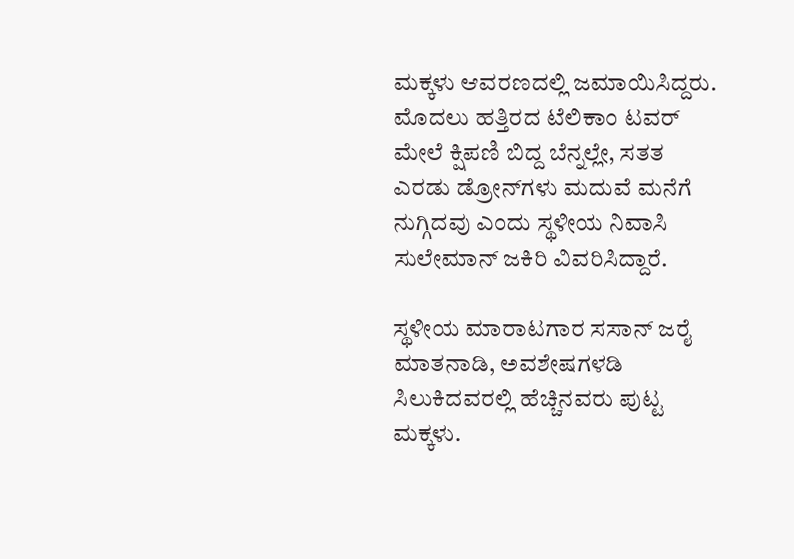ಮಕ್ಕಳು ಆವರಣದಲ್ಲಿ ಜಮಾಯಿಸಿದ್ದರು. ಮೊದಲು ಹತ್ತಿರದ ಟೆಲಿಕಾಂ ಟವರ್ ಮೇಲೆ ಕ್ಷಿಪಣಿ ಬಿದ್ದ ಬೆನ್ನಲ್ಲೇ, ಸತತ ಎರಡು ಡ್ರೋನ್‌ಗಳು ಮದುವೆ ಮನೆಗೆ ನುಗ್ಗಿದವು ಎಂದು ಸ್ಥಳೀಯ ನಿವಾಸಿ ಸುಲೇಮಾನ್ ಜಕಿರಿ ವಿವರಿಸಿದ್ದಾರೆ.

ಸ್ಥಳೀಯ ಮಾರಾಟಗಾರ ಸಸಾನ್ ಜರೈ ಮಾತನಾಡಿ, ಅವಶೇಷಗಳಡಿ ಸಿಲುಕಿದವರಲ್ಲಿ ಹೆಚ್ಚಿನವರು ಪುಟ್ಟ ಮಕ್ಕಳು.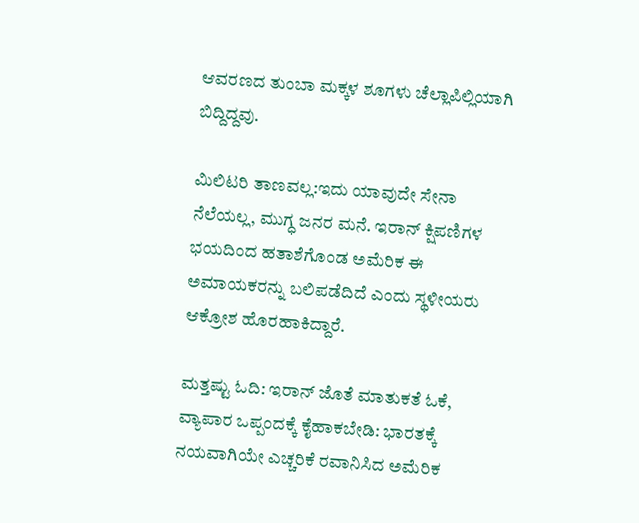ಆವರಣದ ತುಂಬಾ ಮಕ್ಕಳ ಶೂಗಳು ಚೆಲ್ಲಾಪಿಲ್ಲಿಯಾಗಿ ಬಿದ್ದಿದ್ದವು.

ಮಿಲಿಟರಿ ತಾಣವಲ್ಲ:ಇದು ಯಾವುದೇ ಸೇನಾ ನೆಲೆಯಲ್ಲ, ಮುಗ್ಧ ಜನರ ಮನೆ. ಇರಾನ್ ಕ್ಷಿಪಣಿಗಳ ಭಯದಿಂದ ಹತಾಶೆಗೊಂಡ ಅಮೆರಿಕ ಈ ಅಮಾಯಕರನ್ನು ಬಲಿಪಡೆದಿದೆ ಎಂದು ಸ್ಥಳೀಯರು ಆಕ್ರೋಶ ಹೊರಹಾಕಿದ್ದಾರೆ.

ಮತ್ತಷ್ಟು ಓದಿ: ಇರಾನ್‌ ಜೊತೆ ಮಾತುಕತೆ ಓಕೆ, ವ್ಯಾಪಾರ ಒಪ್ಪಂದಕ್ಕೆ ಕೈಹಾಕಬೇಡಿ: ಭಾರತಕ್ಕೆ ನಯವಾಗಿಯೇ ಎಚ್ಚರಿಕೆ ರವಾನಿಸಿದ ಅಮೆರಿಕ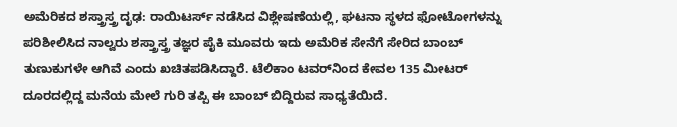ಅಮೆರಿಕದ ಶಸ್ತ್ರಾಸ್ತ್ರ ದೃಢ: ರಾಯಿಟರ್ಸ್ ನಡೆಸಿದ ವಿಶ್ಲೇಷಣೆಯಲ್ಲಿ, ಘಟನಾ ಸ್ಥಳದ ಫೋಟೋಗಳನ್ನು ಪರಿಶೀಲಿಸಿದ ನಾಲ್ವರು ಶಸ್ತ್ರಾಸ್ತ್ರ ತಜ್ಞರ ಪೈಕಿ ಮೂವರು ಇದು ಅಮೆರಿಕ ಸೇನೆಗೆ ಸೇರಿದ ಬಾಂಬ್ ತುಣುಕುಗಳೇ ಆಗಿವೆ ಎಂದು ಖಚಿತಪಡಿಸಿದ್ದಾರೆ. ಟೆಲಿಕಾಂ ಟವರ್‌ನಿಂದ ಕೇವಲ 135 ಮೀಟರ್ ದೂರದಲ್ಲಿದ್ದ ಮನೆಯ ಮೇಲೆ ಗುರಿ ತಪ್ಪಿ ಈ ಬಾಂಬ್ ಬಿದ್ದಿರುವ ಸಾಧ್ಯತೆಯಿದೆ.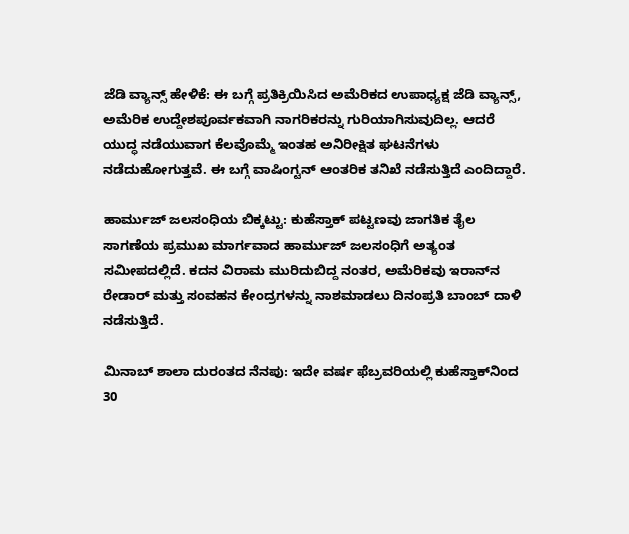ಜೆಡಿ ವ್ಯಾನ್ಸ್ ಹೇಳಿಕೆ: ಈ ಬಗ್ಗೆ ಪ್ರತಿಕ್ರಿಯಿಸಿದ ಅಮೆರಿಕದ ಉಪಾಧ್ಯಕ್ಷ ಜೆಡಿ ವ್ಯಾನ್ಸ್, ಅಮೆರಿಕ ಉದ್ದೇಶಪೂರ್ವಕವಾಗಿ ನಾಗರಿಕರನ್ನು ಗುರಿಯಾಗಿಸುವುದಿಲ್ಲ. ಆದರೆ ಯುದ್ಧ ನಡೆಯುವಾಗ ಕೆಲವೊಮ್ಮೆ ಇಂತಹ ಅನಿರೀಕ್ಷಿತ ಘಟನೆಗಳು ನಡೆದುಹೋಗುತ್ತವೆ. ಈ ಬಗ್ಗೆ ವಾಷಿಂಗ್ಟನ್ ಆಂತರಿಕ ತನಿಖೆ ನಡೆಸುತ್ತಿದೆ ಎಂದಿದ್ದಾರೆ.

ಹಾರ್ಮುಜ್ ಜಲಸಂಧಿಯ ಬಿಕ್ಕಟ್ಟು: ಕುಹೆಸ್ತಾಕ್ ಪಟ್ಟಣವು ಜಾಗತಿಕ ತೈಲ ಸಾಗಣೆಯ ಪ್ರಮುಖ ಮಾರ್ಗವಾದ ಹಾರ್ಮುಜ್ ಜಲಸಂಧಿಗೆ ಅತ್ಯಂತ ಸಮೀಪದಲ್ಲಿದೆ. ಕದನ ವಿರಾಮ ಮುರಿದುಬಿದ್ದ ನಂತರ, ಅಮೆರಿಕವು ಇರಾನ್‌ನ ರೇಡಾರ್ ಮತ್ತು ಸಂವಹನ ಕೇಂದ್ರಗಳನ್ನು ನಾಶಮಾಡಲು ದಿನಂಪ್ರತಿ ಬಾಂಬ್ ದಾಳಿ ನಡೆಸುತ್ತಿದೆ.

ಮಿನಾಬ್ ಶಾಲಾ ದುರಂತದ ನೆನಪು: ಇದೇ ವರ್ಷ ಫೆಬ್ರವರಿಯಲ್ಲಿ ಕುಹೆಸ್ತಾಕ್‌ನಿಂದ 30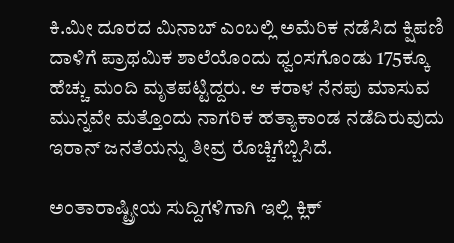ಕಿ.ಮೀ ದೂರದ ಮಿನಾಬ್ ಎಂಬಲ್ಲಿ ಅಮೆರಿಕ ನಡೆಸಿದ ಕ್ಷಿಪಣಿ ದಾಳಿಗೆ ಪ್ರಾಥಮಿಕ ಶಾಲೆಯೊಂದು ಧ್ವಂಸಗೊಂಡು 175ಕ್ಕೂ ಹೆಚ್ಚು ಮಂದಿ ಮೃತಪಟ್ಟಿದ್ದರು. ಆ ಕರಾಳ ನೆನಪು ಮಾಸುವ ಮುನ್ನವೇ ಮತ್ತೊಂದು ನಾಗರಿಕ ಹತ್ಯಾಕಾಂಡ ನಡೆದಿರುವುದು ಇರಾನ್ ಜನತೆಯನ್ನು ತೀವ್ರ ರೊಚ್ಚಿಗೆಬ್ಬಿಸಿದೆ.

ಅಂತಾರಾಷ್ಟ್ರೀಯ ಸುದ್ದಿಗಳಿಗಾಗಿ ಇಲ್ಲಿ ಕ್ಲಿಕ್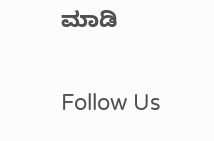ಮಾಡಿ

Follow Us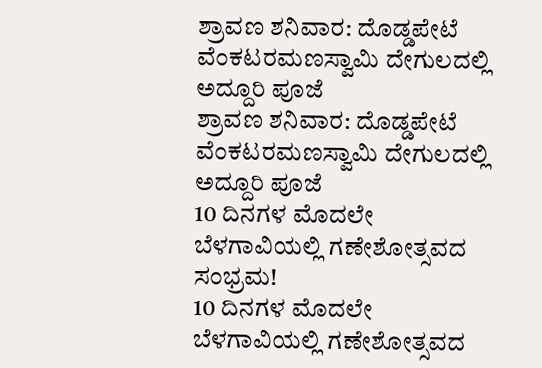ಶ್ರಾವಣ ಶನಿವಾರ: ದೊಡ್ಡಪೇಟೆ ವೆಂಕಟರಮಣಸ್ವಾಮಿ ದೇಗುಲದಲ್ಲಿ ಅದ್ದೂರಿ ಪೂಜೆ
ಶ್ರಾವಣ ಶನಿವಾರ: ದೊಡ್ಡಪೇಟೆ ವೆಂಕಟರಮಣಸ್ವಾಮಿ ದೇಗುಲದಲ್ಲಿ ಅದ್ದೂರಿ ಪೂಜೆ
10 ದಿನಗಳ ಮೊದಲೇ ಬೆಳಗಾವಿಯಲ್ಲಿ ಗಣೇಶೋತ್ಸವದ ಸಂಭ್ರಮ!
10 ದಿನಗಳ ಮೊದಲೇ ಬೆಳಗಾವಿಯಲ್ಲಿ ಗಣೇಶೋತ್ಸವದ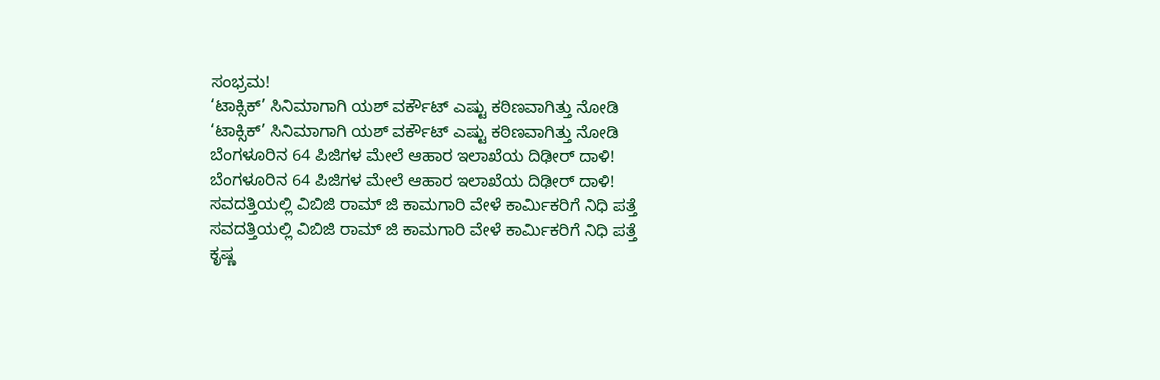ಸಂಭ್ರಮ!
‘ಟಾಕ್ಸಿಕ್’ ಸಿನಿಮಾಗಾಗಿ ಯಶ್ ವರ್ಕೌಟ್ ಎಷ್ಟು ಕಠಿಣವಾಗಿತ್ತು ನೋಡಿ
‘ಟಾಕ್ಸಿಕ್’ ಸಿನಿಮಾಗಾಗಿ ಯಶ್ ವರ್ಕೌಟ್ ಎಷ್ಟು ಕಠಿಣವಾಗಿತ್ತು ನೋಡಿ
ಬೆಂಗಳೂರಿನ 64 ಪಿಜಿಗಳ ಮೇಲೆ ಆಹಾರ ಇಲಾಖೆಯ ದಿಢೀರ್ ದಾಳಿ!
ಬೆಂಗಳೂರಿನ 64 ಪಿಜಿಗಳ ಮೇಲೆ ಆಹಾರ ಇಲಾಖೆಯ ದಿಢೀರ್ ದಾಳಿ!
ಸವದತ್ತಿಯಲ್ಲಿ ವಿಬಿಜಿ ರಾಮ್ ಜಿ ಕಾಮಗಾರಿ ವೇಳೆ ಕಾರ್ಮಿಕರಿಗೆ ನಿಧಿ ಪತ್ತೆ
ಸವದತ್ತಿಯಲ್ಲಿ ವಿಬಿಜಿ ರಾಮ್ ಜಿ ಕಾಮಗಾರಿ ವೇಳೆ ಕಾರ್ಮಿಕರಿಗೆ ನಿಧಿ ಪತ್ತೆ
ಕೃಷ್ಣ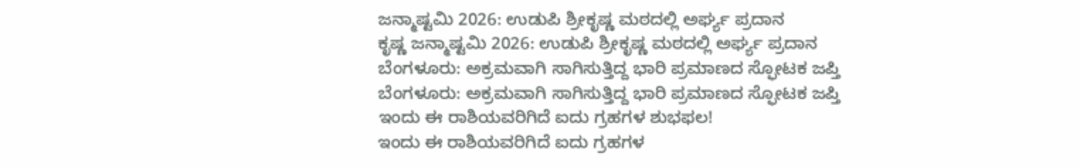ಜನ್ಮಾಷ್ಟಮಿ 2026: ಉಡುಪಿ ಶ್ರೀಕೃಷ್ಣ ಮಠದಲ್ಲಿ ಅರ್ಘ್ಯ ಪ್ರದಾನ
ಕೃಷ್ಣ ಜನ್ಮಾಷ್ಟಮಿ 2026: ಉಡುಪಿ ಶ್ರೀಕೃಷ್ಣ ಮಠದಲ್ಲಿ ಅರ್ಘ್ಯ ಪ್ರದಾನ
ಬೆಂಗಳೂರು: ಅಕ್ರಮವಾಗಿ ಸಾಗಿಸುತ್ತಿದ್ದ ಭಾರಿ ಪ್ರಮಾಣದ ಸ್ಫೋಟಕ ಜಪ್ತಿ
ಬೆಂಗಳೂರು: ಅಕ್ರಮವಾಗಿ ಸಾಗಿಸುತ್ತಿದ್ದ ಭಾರಿ ಪ್ರಮಾಣದ ಸ್ಫೋಟಕ ಜಪ್ತಿ
ಇಂದು ಈ ರಾಶಿಯವರಿಗಿದೆ ಐದು ಗ್ರಹಗಳ ಶುಭಫಲ!
ಇಂದು ಈ ರಾಶಿಯವರಿಗಿದೆ ಐದು ಗ್ರಹಗಳ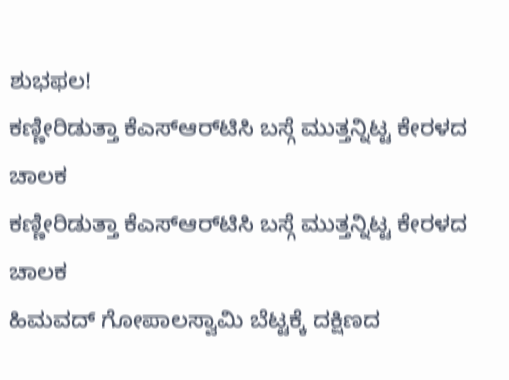ಶುಭಫಲ!
ಕಣ್ಣೀರಿಡುತ್ತಾ ಕೆಎಸ್‌ಆರ್‌ಟಿಸಿ ಬಸ್ಗೆ ಮುತ್ತನ್ನಿಟ್ಟ ಕೇರಳದ ಚಾಲಕ
ಕಣ್ಣೀರಿಡುತ್ತಾ ಕೆಎಸ್‌ಆರ್‌ಟಿಸಿ ಬಸ್ಗೆ ಮುತ್ತನ್ನಿಟ್ಟ ಕೇರಳದ ಚಾಲಕ
ಹಿಮವದ್ ಗೋಪಾಲಸ್ವಾಮಿ ಬೆಟ್ಟಕ್ಕೆ ದಕ್ಷಿಣದ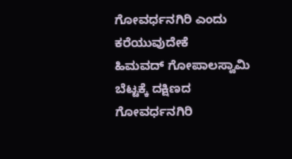ಗೋವರ್ಧನಗಿರಿ ಎಂದು ಕರೆಯುವುದೇಕೆ
ಹಿಮವದ್ ಗೋಪಾಲಸ್ವಾಮಿ ಬೆಟ್ಟಕ್ಕೆ ದಕ್ಷಿಣದ ಗೋವರ್ಧನಗಿರಿ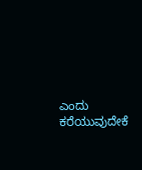ಎಂದು ಕರೆಯುವುದೇಕೆ